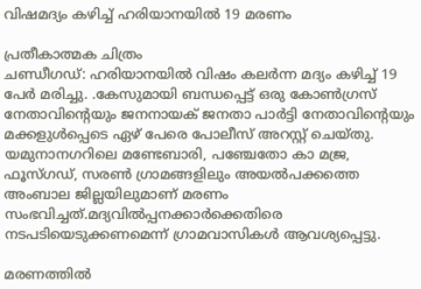വിഷമദ്യം കഴിച്ച് ഹരിയാനയില്‍ 19 മരണം

പ്രതീകാത്മക ചിത്രം
ചണ്ഡീഗഡ്: ഹരിയാനയില്‍ വിഷം കലര്‍ന്ന മദ്യം കഴിച്ച് 19 പേര്‍ മരിച്ചു. .കേസുമായി ബന്ധപ്പെട്ട് ഒരു കോണ്‍ഗ്രസ് നേതാവിന്റെയും ജനനായക് ജനതാ പാര്‍ട്ടി നേതാവിന്റെയും മക്കളുള്‍പ്പെടെ ഏഴ് പേരെ പോലീസ് അറസ്റ്റ് ചെയ്തു. യമുനാനഗറിലെ മണ്ടേബാരി, പഞ്ചേതോ കാ മജ്ര, ഫൂസ്ഗഡ്, സരണ്‍ ഗ്രാമങ്ങളിലും അയല്‍പക്കത്തെ അംബാല ജില്ലയിലുമാണ് മരണം സംഭവിച്ചത്.മദ്യവില്‍പ്പനക്കാര്‍ക്കെതിരെ നടപടിയെടുക്കണമെന്ന് ഗ്രാമവാസികള്‍ ആവശ്യപ്പെട്ടു.

മരണത്തില്‍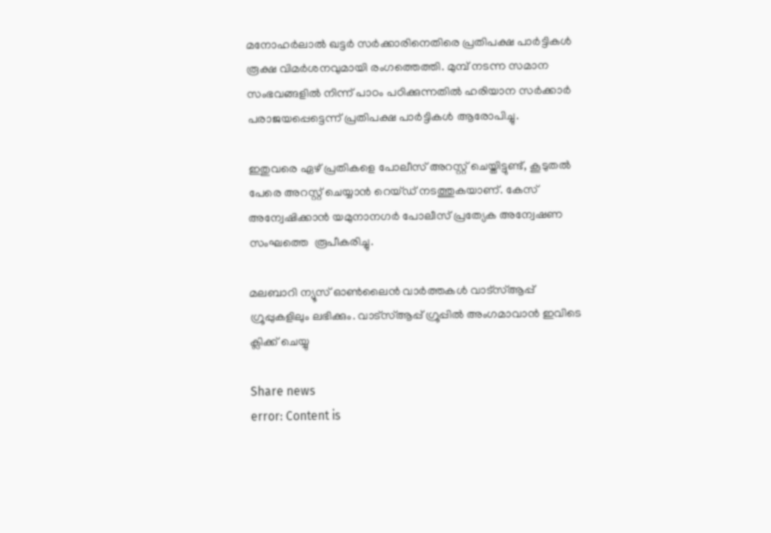മനോഹര്‍ലാല്‍ ഖട്ടര്‍ സര്‍ക്കാരിനെതിരെ പ്രതിപക്ഷ പാര്‍ട്ടികള്‍ രൂക്ഷ വിമര്‍ശനവുമായി രംഗത്തെത്തി. മുമ്പ് നടന്ന സമാന സംഭവങ്ങളില്‍ നിന്ന് പാഠം പഠിക്കുന്നതില്‍ ഹരിയാന സര്‍ക്കാര്‍ പരാജയപ്പെട്ടെന്ന് പ്രതിപക്ഷ പാര്‍ട്ടികള്‍ ആരോപിച്ചു.

ഇതുവരെ ഏഴ് പ്രതികളെ പോലീസ് അറസ്റ്റ് ചെയ്തിട്ടുണ്ട്, കൂടുതല്‍ പേരെ അറസ്റ്റ് ചെയ്യാന്‍ റെയ്ഡ് നടത്തുകയാണ്. കേസ് അന്വേഷിക്കാന്‍ യമുനാനഗര്‍ പോലീസ് പ്രത്യേക അന്വേഷണ സംഘത്തെ  രൂപീകരിച്ചു.

മലബാറി ന്യൂസ് ഓണ്‍ലൈന്‍ വാര്‍ത്തകള്‍ വാട്‌സ്ആപ്പ് ഗ്രൂപ്പുകളിലും ലഭിക്കും. വാട്‌സ്ആപ്പ് ഗ്രൂപ്പില്‍ അംഗമാവാന്‍ ഇവിടെ ക്ലിക്ക് ചെയ്യു

Share news
error: Content is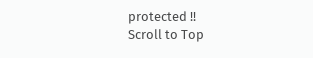protected !!
Scroll to Top